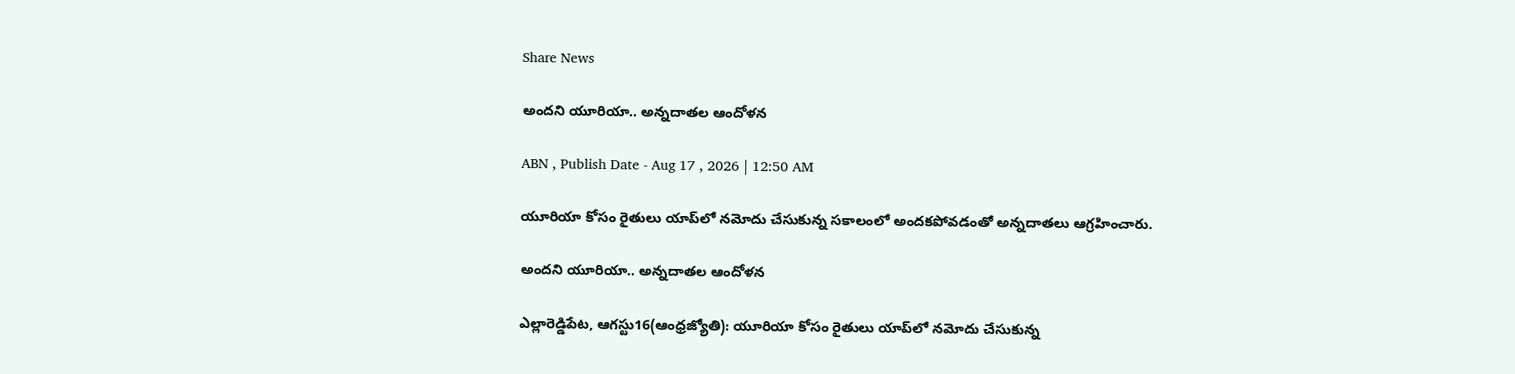Share News

అందని యూరియా.. అన్నదాతల ఆందోళన

ABN , Publish Date - Aug 17 , 2026 | 12:50 AM

యూరియా కోసం రైతులు యాప్‌లో నమోదు చేసుకున్న సకాలంలో అందకపోవడంతో అన్నదాతలు ఆగ్రహించారు.

అందని యూరియా.. అన్నదాతల ఆందోళన

ఎల్లారెడ్డిపేట, ఆగస్టు16(ఆంధ్రజ్యోతి): యూరియా కోసం రైతులు యాప్‌లో నమోదు చేసుకున్న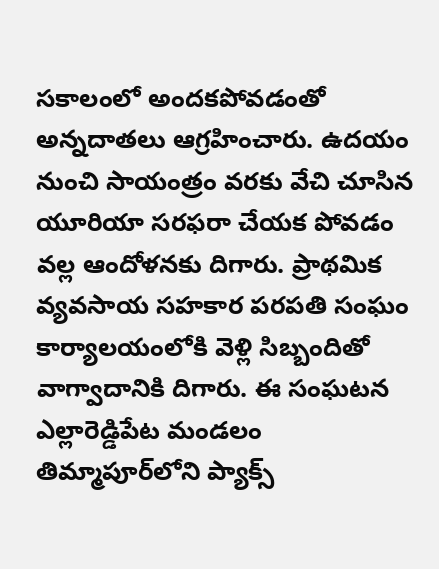సకాలంలో అందకపోవడంతో అన్నదాతలు ఆగ్రహించారు. ఉదయం నుంచి సాయంత్రం వరకు వేచి చూసిన యూరియా సరఫరా చేయక పోవడం వల్ల ఆందోళనకు దిగారు. ప్రాథమిక వ్యవసాయ సహకార పరపతి సంఘం కార్యాలయంలోకి వెళ్లి సిబ్బందితో వాగ్వాదానికి దిగారు. ఈ సంఘటన ఎల్లారెడ్డిపేట మండలం తిమ్మాపూర్‌లోని ప్యాక్స్‌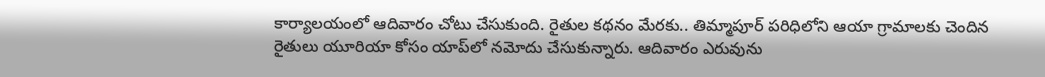కార్యాలయంలో ఆదివారం చోటు చేసుకుంది. రైతుల కథనం మేరకు.. తిమ్మాపూర్‌ పరిధిలోని ఆయా గ్రామాలకు చెందిన రైతులు యూరియా కోసం యాప్‌లో నమోదు చేసుకున్నారు. ఆదివారం ఎరువును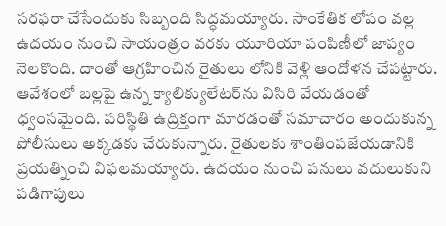సరఫరా చేసేందుకు సిబ్బంది సిద్ధమయ్యారు. సాంకేతిక లోపం వల్ల ఉదయం నుంచి సాయంత్రం వరకు యూరియా పంపిణీలో జాప్యం నెలకొంది. దాంతో ఆగ్రహించిన రైతులు లోనికి వెళ్లి ఆందోళన చేపట్టారు. ఆవేశంలో బల్లపై ఉన్న క్యాలిక్యులేటర్‌ను విసిరి వేయడంతో ధ్వంసమైంది. పరిస్థితి ఉద్రిక్తంగా మారడంతో సమాచారం అందుకున్న పోలీసులు అక్కడకు చేరుకున్నారు. రైతులకు శాంతింపజేయడానికి ప్రయత్నించి విఫలమయ్యారు. ఉదయం నుంచి పనులు వదులుకుని పడిగాపులు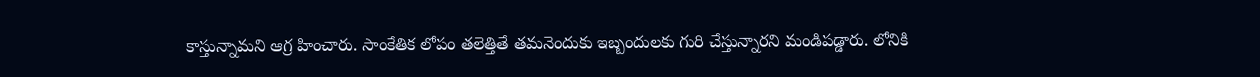కాస్తున్నామని ఆగ్ర హించారు. సాంకేతిక లోపం తలెత్తితే తమనెందుకు ఇబ్బందులకు గురి చేస్తున్నారని మండిపడ్డారు. లోనికి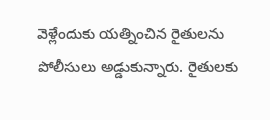వెళ్లేందుకు యత్నించిన రైతులను పోలీసులు అడ్డుకున్నారు. రైతులకు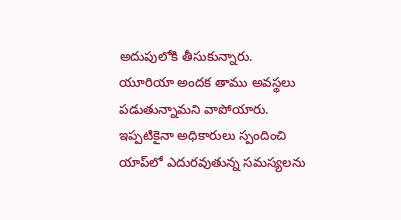అదుపులోకి తీసుకున్నారు. యూరియా అందక తాము అవస్థలు పడుతున్నామని వాపోయారు. ఇప్పటికైనా అధికారులు స్పందించి యాప్‌లో ఎదురవుతున్న సమస్యలను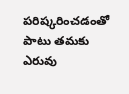పరిష్కరించడంతో పాటు తమకు ఎరువు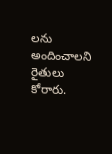లను అందించాలని రైతులు కోరారు.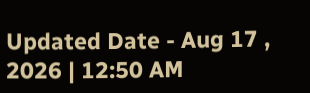Updated Date - Aug 17 , 2026 | 12:50 AM